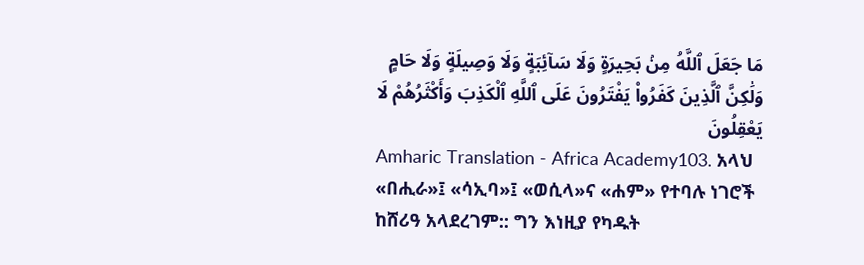مَا جَعَلَ ٱللَّهُ مِنۢ بَحِيرَةٍ وَلَا سَآئِبَةٍ وَلَا وَصِيلَةٍ وَلَا حَامٍ وَلَٰكِنَّ ٱلَّذِينَ كَفَرُوا۟ يَفْتَرُونَ عَلَى ٱللَّهِ ٱلْكَذِبَ وَأَكْثَرُهُمْ لَا يَعْقِلُونَ
Amharic Translation - Africa Academy103. አላህ «በሒራ»፤ «ሳኢባ»፤ «ወሲላ»ና «ሐም» የተባሉ ነገሮች ከሸሪዓ አላደረገም:: ግን እነዚያ የካዱት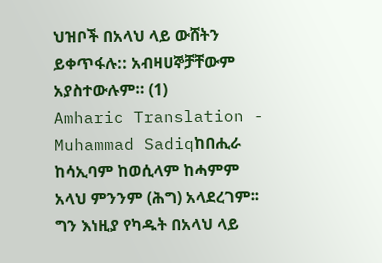ህዝቦች በአላህ ላይ ውሸትን ይቀጥፋሉ:: አብዛሀኞቻቸውም አያስተውሉም። (1)
Amharic Translation - Muhammad Sadiqከበሒራ ከሳኢባም ከወሲላም ከሓምም አላህ ምንንም (ሕግ) አላደረገም፡፡ ግን እነዚያ የካዱት በአላህ ላይ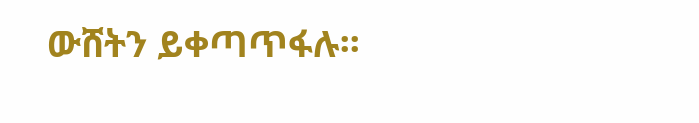ውሸትን ይቀጣጥፋሉ፡፡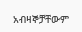አብዛኞቻቸውም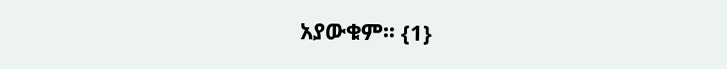አያውቁም፡፡ {1}